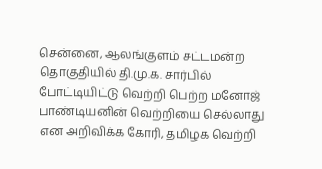சென்னை, ஆலங்குளம் சட்டமன்ற தொகுதியில் தி.மு.க. சார்பில் போட்டியிட்டு வெற்றி பெற்ற மனோஜ் பாண்டியனின் வெற்றியை செல்லாது என அறிவிக்க கோரி, தமிழக வெற்றி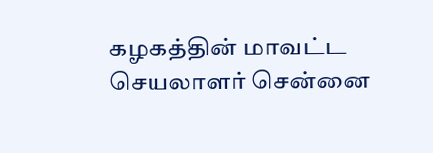கழகத்தின் மாவட்ட செயலாளர் சென்னை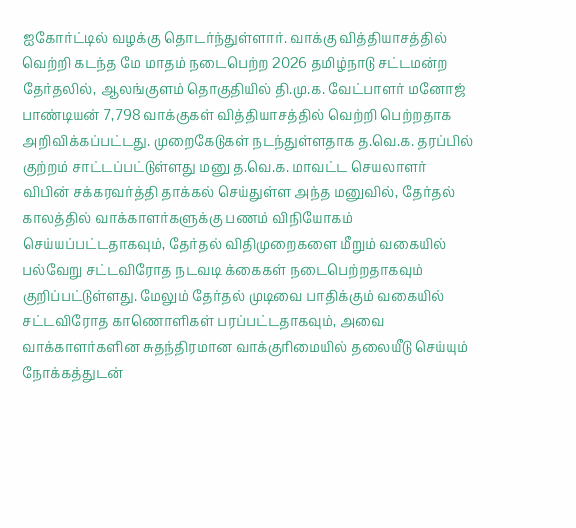ஐகோர்ட்டில் வழக்கு தொடர்ந்துள்ளார். வாக்கு வித்தியாசத்தில் வெற்றி கடந்த மே மாதம் நடைபெற்ற 2026 தமிழ்நாடு சட்டமன்ற தேர்தலில், ஆலங்குளம் தொகுதியில் தி.மு.க. வேட்பாளர் மனோஜ் பாண்டியன் 7,798 வாக்குகள் வித்தியாசத்தில் வெற்றி பெற்றதாக அறிவிக்கப்பட்டது. முறைகேடுகள் நடந்துள்ளதாக த.வெ.க. தரப்பில் குற்றம் சாட்டப்பட்டுள்ளது மனு த.வெ.க. மாவட்ட செயலாளர் விபின் சக்கரவர்த்தி தாக்கல் செய்துள்ள அந்த மனுவில், தேர்தல் காலத்தில் வாக்காளர்களுக்கு பணம் விநியோகம் செய்யப்பட்டதாகவும், தேர்தல் விதிமுறைகளை மீறும் வகையில் பல்வேறு சட்டவிரோத நடவடி க்கைகள் நடைபெற்றதாகவும் குறிப்பட்டுள்ளது. மேலும் தேர்தல் முடிவை பாதிக்கும் வகையில் சட்டவிரோத காணொளிகள் பரப்பட்டதாகவும், அவை வாக்காளர்களின சுதந்திரமான வாக்குரிமையில் தலையீடு செய்யும் நோக்கத்துடன்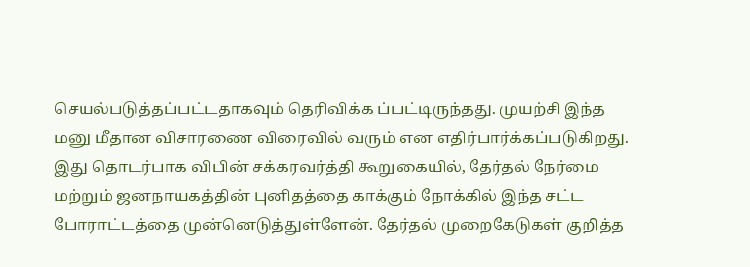செயல்படுத்தப்பட்டதாகவும் தெரிவிக்க ப்பட்டிருந்தது. முயற்சி இந்த மனு மீதான விசாரணை விரைவில் வரும் என எதிர்பார்க்கப்படுகிறது. இது தொடர்பாக விபின் சக்கரவர்த்தி கூறுகையில், தேர்தல் நேர்மை மற்றும் ஜனநாயகத்தின் புனிதத்தை காக்கும் நோக்கில் இந்த சட்ட போராட்டத்தை முன்னெடுத்துள்ளேன். தேர்தல் முறைகேடுகள் குறித்த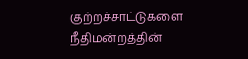குற்றச்சாட்டுகளை நீதிமன்றத்தின்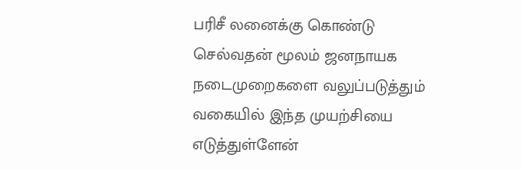பரிசீ லனைக்கு கொண்டு செல்வதன் மூலம் ஜனநாயக நடைமுறைகளை வலுப்படுத்தும் வகையில் இந்த முயற்சியை எடுத்துள்ளேன்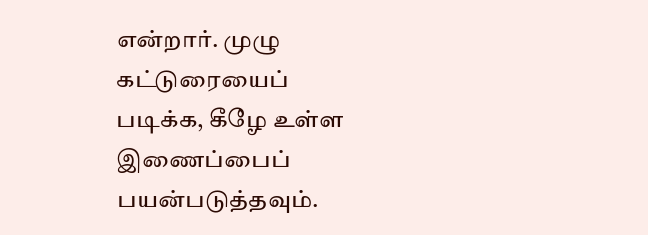என்றார். முழு கட்டுரையைப் படிக்க, கீழே உள்ள இணைப்பைப் பயன்படுத்தவும்.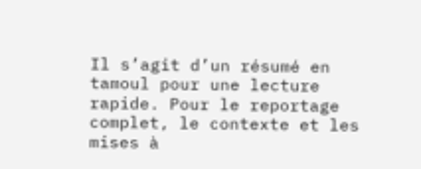Il s’agit d’un résumé en tamoul pour une lecture rapide. Pour le reportage complet, le contexte et les mises à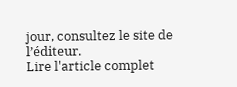jour, consultez le site de l’éditeur.
Lire l'article complet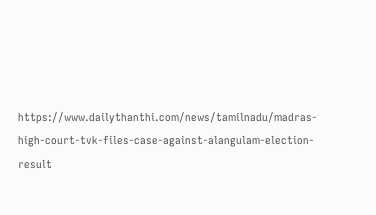https://www.dailythanthi.com/news/tamilnadu/madras-high-court-tvk-files-case-against-alangulam-election-result